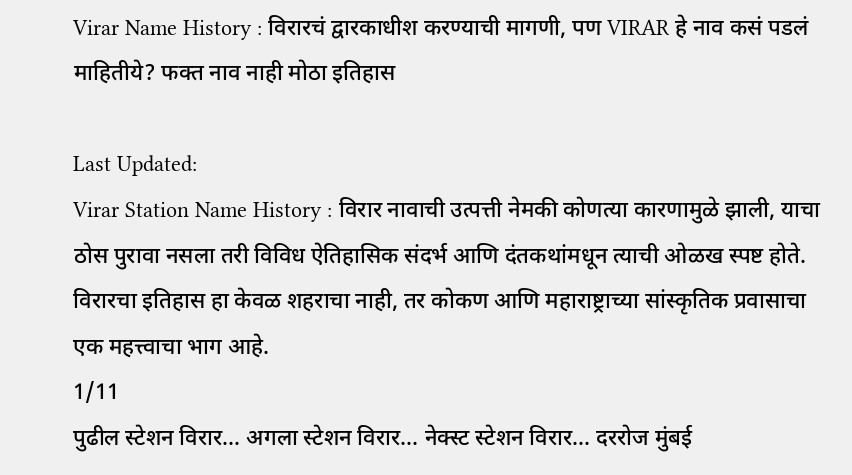Virar Name History : विरारचं द्वारकाधीश करण्याची मागणी, पण VIRAR हे नाव कसं पडलं माहितीये? फक्त नाव नाही मोठा इतिहास

Last Updated:
Virar Station Name History : विरार नावाची उत्पत्ती नेमकी कोणत्या कारणामुळे झाली, याचा ठोस पुरावा नसला तरी विविध ऐतिहासिक संदर्भ आणि दंतकथांमधून त्याची ओळख स्पष्ट होते. विरारचा इतिहास हा केवळ शहराचा नाही, तर कोकण आणि महाराष्ट्राच्या सांस्कृतिक प्रवासाचा एक महत्त्वाचा भाग आहे.
1/11
पुढील स्टेशन विरार... अगला स्टेशन विरार... नेक्स्ट स्टेशन विरार... दररोज मुंबई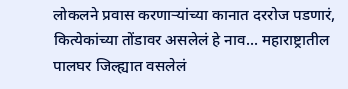लोकलने प्रवास करणाऱ्यांच्या कानात दररोज पडणारं, कित्येकांच्या तोंडावर असलेलं हे नाव... महाराष्ट्रातील पालघर जिल्ह्यात वसलेलं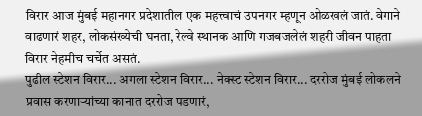विरार आज मुंबई महानगर प्रदेशातील एक महत्त्वाचं उपनगर म्हणून ओळखलं जातं. वेगाने वाढणारं शहर, लोकसंख्येची घनता, रेल्वे स्थानक आणि गजबजलेलं शहरी जीवन पाहता विरार नेहमीच चर्चेत असतं.
पुढील स्टेशन विरार... अगला स्टेशन विरार... नेक्स्ट स्टेशन विरार... दररोज मुंबई लोकलने प्रवास करणाऱ्यांच्या कानात दररोज पडणारं,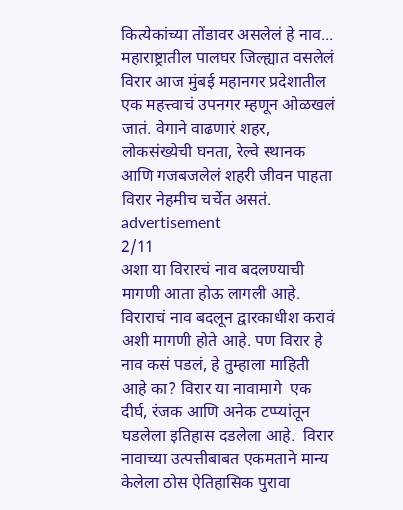कित्येकांच्या तोंडावर असलेलं हे नाव... महाराष्ट्रातील पालघर जिल्ह्यात वसलेलं विरार आज मुंबई महानगर प्रदेशातील एक महत्त्वाचं उपनगर म्हणून ओळखलं जातं. वेगाने वाढणारं शहर, लोकसंख्येची घनता, रेल्वे स्थानक आणि गजबजलेलं शहरी जीवन पाहता विरार नेहमीच चर्चेत असतं.
advertisement
2/11
अशा या विरारचं नाव बदलण्याची मागणी आता होऊ लागली आहे. विराराचं नाव बदलून द्वारकाधीश करावं अशी मागणी होते आहे. पण विरार हे नाव कसं पडलं, हे तुम्हाला माहिती आहे का? विरार या नावामागे  एक दीर्घ, रंजक आणि अनेक टप्प्यांतून घडलेला इतिहास दडलेला आहे.  विरार नावाच्या उत्पत्तीबाबत एकमताने मान्य केलेला ठोस ऐतिहासिक पुरावा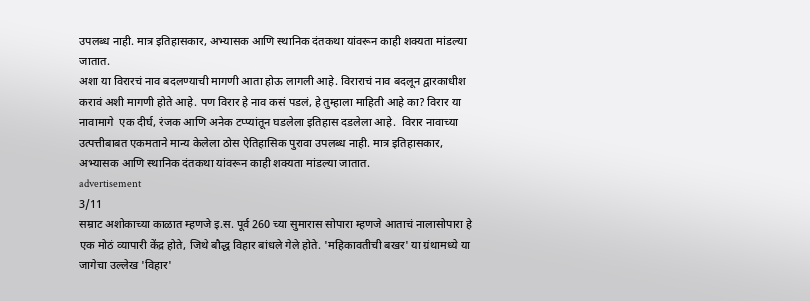उपलब्ध नाही. मात्र इतिहासकार, अभ्यासक आणि स्थानिक दंतकथा यांवरून काही शक्यता मांडल्या जातात.
अशा या विरारचं नाव बदलण्याची मागणी आता होऊ लागली आहे. विराराचं नाव बदलून द्वारकाधीश करावं अशी मागणी होते आहे. पण विरार हे नाव कसं पडलं, हे तुम्हाला माहिती आहे का? विरार या नावामागे  एक दीर्घ, रंजक आणि अनेक टप्प्यांतून घडलेला इतिहास दडलेला आहे.  विरार नावाच्या उत्पत्तीबाबत एकमताने मान्य केलेला ठोस ऐतिहासिक पुरावा उपलब्ध नाही. मात्र इतिहासकार, अभ्यासक आणि स्थानिक दंतकथा यांवरून काही शक्यता मांडल्या जातात.
advertisement
3/11
सम्राट अशोकाच्या काळात म्हणजे इ.स. पूर्व 260 च्या सुमारास सोपारा म्हणजे आताचं नालासोपारा हे एक मोठं व्यापारी केंद्र होते, जिथे बौद्ध विहार बांधले गेले होते. 'महिकावतीची बखर' या ग्रंथामध्ये या जागेचा उल्लेख 'विहार'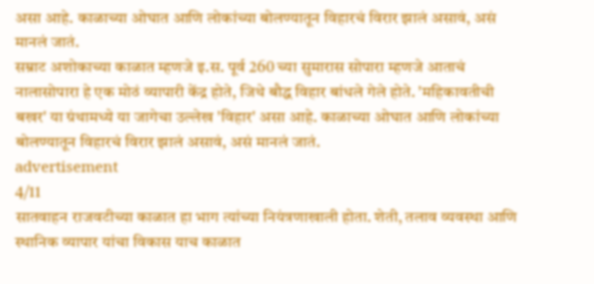असा आहे. काळाच्या ओघात आणि लोकांच्या बोलण्यातून विहारचं विरार झालं असावं, असं मानलं जातं.
सम्राट अशोकाच्या काळात म्हणजे इ.स. पूर्व 260 च्या सुमारास सोपारा म्हणजे आताचं नालासोपारा हे एक मोठं व्यापारी केंद्र होते, जिथे बौद्ध विहार बांधले गेले होते. 'महिकावतीची बखर' या ग्रंथामध्ये या जागेचा उल्लेख 'विहार' असा आहे. काळाच्या ओघात आणि लोकांच्या बोलण्यातून विहारचं विरार झालं असावं, असं मानलं जातं.
advertisement
4/11
सातवाहन राजवटीच्या काळात हा भाग त्यांच्या नियंत्रणाखाली होता. शेती, तलाव व्यवस्था आणि स्थानिक व्यापार यांचा विकास याच काळात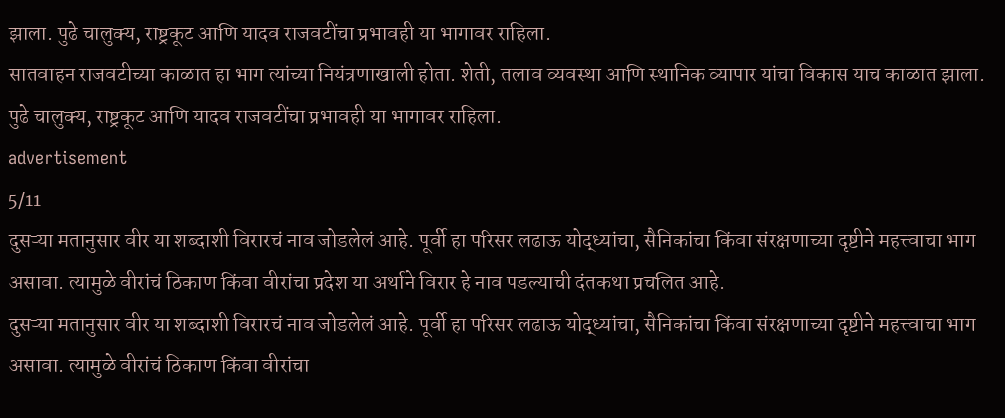झाला. पुढे चालुक्य, राष्ट्रकूट आणि यादव राजवटींचा प्रभावही या भागावर राहिला.
सातवाहन राजवटीच्या काळात हा भाग त्यांच्या नियंत्रणाखाली होता. शेती, तलाव व्यवस्था आणि स्थानिक व्यापार यांचा विकास याच काळात झाला. पुढे चालुक्य, राष्ट्रकूट आणि यादव राजवटींचा प्रभावही या भागावर राहिला.
advertisement
5/11
दुसऱ्या मतानुसार वीर या शब्दाशी विरारचं नाव जोडलेलं आहे. पूर्वी हा परिसर लढाऊ योद्ध्यांचा, सैनिकांचा किंवा संरक्षणाच्या दृष्टीने महत्त्वाचा भाग असावा. त्यामुळे वीरांचं ठिकाण किंवा वीरांचा प्रदेश या अर्थाने विरार हे नाव पडल्याची दंतकथा प्रचलित आहे.
दुसऱ्या मतानुसार वीर या शब्दाशी विरारचं नाव जोडलेलं आहे. पूर्वी हा परिसर लढाऊ योद्ध्यांचा, सैनिकांचा किंवा संरक्षणाच्या दृष्टीने महत्त्वाचा भाग असावा. त्यामुळे वीरांचं ठिकाण किंवा वीरांचा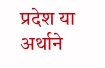प्रदेश या अर्थाने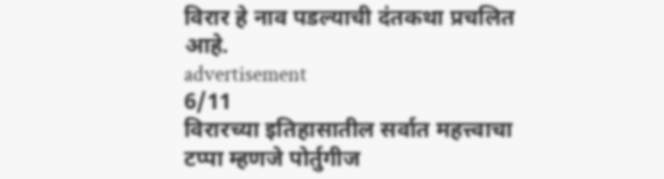विरार हे नाव पडल्याची दंतकथा प्रचलित आहे.
advertisement
6/11
विरारच्या इतिहासातील सर्वात महत्त्वाचा टप्पा म्हणजे पोर्तुगीज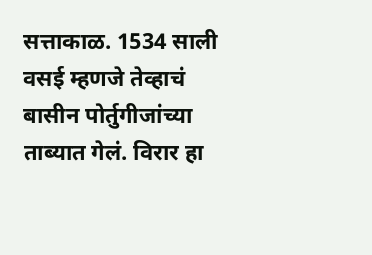सत्ताकाळ. 1534 साली वसई म्हणजे तेव्हाचं बासीन पोर्तुगीजांच्या ताब्यात गेलं. विरार हा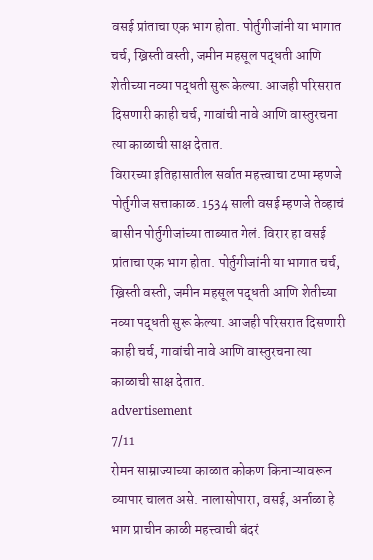वसई प्रांताचा एक भाग होता. पोर्तुगीजांनी या भागात चर्च, ख्रिस्ती वस्ती, जमीन महसूल पद्धती आणि शेतीच्या नव्या पद्धती सुरू केल्या. आजही परिसरात दिसणारी काही चर्च, गावांची नावे आणि वास्तुरचना त्या काळाची साक्ष देतात.
विरारच्या इतिहासातील सर्वात महत्त्वाचा टप्पा म्हणजे पोर्तुगीज सत्ताकाळ. 1534 साली वसई म्हणजे तेव्हाचं बासीन पोर्तुगीजांच्या ताब्यात गेलं. विरार हा वसई प्रांताचा एक भाग होता. पोर्तुगीजांनी या भागात चर्च, ख्रिस्ती वस्ती, जमीन महसूल पद्धती आणि शेतीच्या नव्या पद्धती सुरू केल्या. आजही परिसरात दिसणारी काही चर्च, गावांची नावे आणि वास्तुरचना त्या काळाची साक्ष देतात.
advertisement
7/11
रोमन साम्राज्याच्या काळात कोकण किनाऱ्यावरून व्यापार चालत असे. नालासोपारा, वसई, अर्नाळा हे भाग प्राचीन काळी महत्त्वाची बंदरं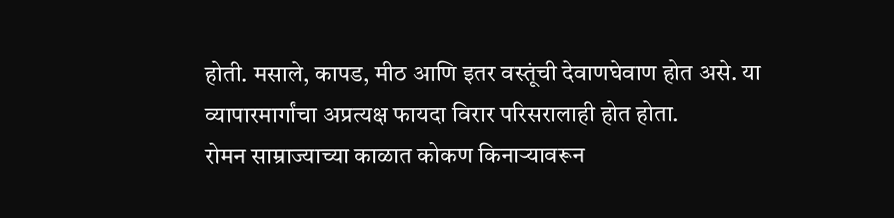होती. मसाले, कापड, मीठ आणि इतर वस्तूंची देवाणघेवाण होत असे. या व्यापारमार्गांचा अप्रत्यक्ष फायदा विरार परिसरालाही होत होता.
रोमन साम्राज्याच्या काळात कोकण किनाऱ्यावरून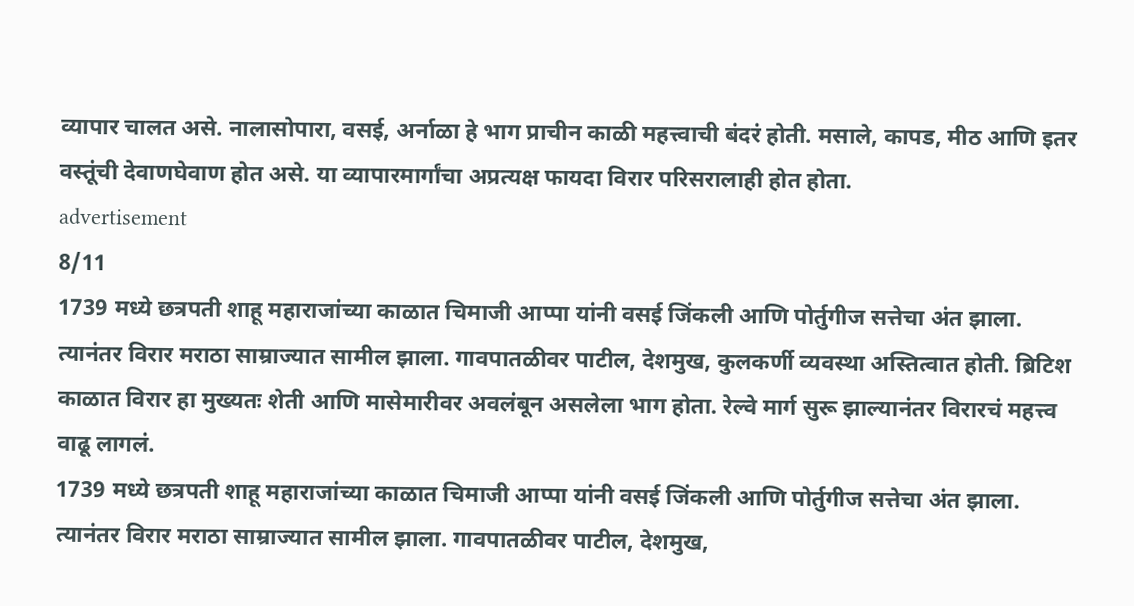व्यापार चालत असे. नालासोपारा, वसई, अर्नाळा हे भाग प्राचीन काळी महत्त्वाची बंदरं होती. मसाले, कापड, मीठ आणि इतर वस्तूंची देवाणघेवाण होत असे. या व्यापारमार्गांचा अप्रत्यक्ष फायदा विरार परिसरालाही होत होता.
advertisement
8/11
1739 मध्ये छत्रपती शाहू महाराजांच्या काळात चिमाजी आप्पा यांनी वसई जिंकली आणि पोर्तुगीज सत्तेचा अंत झाला. त्यानंतर विरार मराठा साम्राज्यात सामील झाला. गावपातळीवर पाटील, देशमुख, कुलकर्णी व्यवस्था अस्तित्वात होती. ब्रिटिश काळात विरार हा मुख्यतः शेती आणि मासेमारीवर अवलंबून असलेला भाग होता. रेल्वे मार्ग सुरू झाल्यानंतर विरारचं महत्त्व वाढू लागलं.
1739 मध्ये छत्रपती शाहू महाराजांच्या काळात चिमाजी आप्पा यांनी वसई जिंकली आणि पोर्तुगीज सत्तेचा अंत झाला. त्यानंतर विरार मराठा साम्राज्यात सामील झाला. गावपातळीवर पाटील, देशमुख,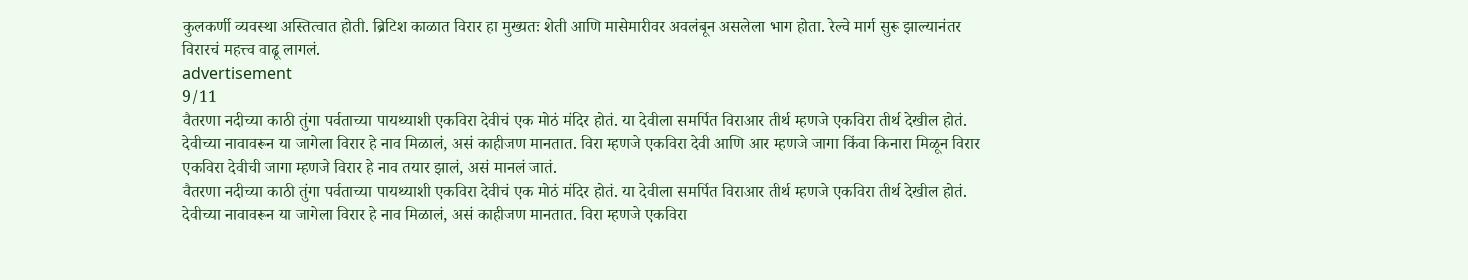कुलकर्णी व्यवस्था अस्तित्वात होती. ब्रिटिश काळात विरार हा मुख्यतः शेती आणि मासेमारीवर अवलंबून असलेला भाग होता. रेल्वे मार्ग सुरू झाल्यानंतर विरारचं महत्त्व वाढू लागलं.
advertisement
9/11
वैतरणा नदीच्या काठी तुंगा पर्वताच्या पायथ्याशी एकविरा देवीचं एक मोठं मंदिर होतं. या देवीला समर्पित विराआर तीर्थ म्हणजे एकविरा तीर्थ देखील होतं. देवीच्या नावावरून या जागेला विरार हे नाव मिळालं, असं काहीजण मानतात. विरा म्हणजे एकविरा देवी आणि आर म्हणजे जागा किंवा किनारा मिळून विरार एकविरा देवीची जागा म्हणजे विरार हे नाव तयार झालं, असं मानलं जातं.
वैतरणा नदीच्या काठी तुंगा पर्वताच्या पायथ्याशी एकविरा देवीचं एक मोठं मंदिर होतं. या देवीला समर्पित विराआर तीर्थ म्हणजे एकविरा तीर्थ देखील होतं. देवीच्या नावावरून या जागेला विरार हे नाव मिळालं, असं काहीजण मानतात. विरा म्हणजे एकविरा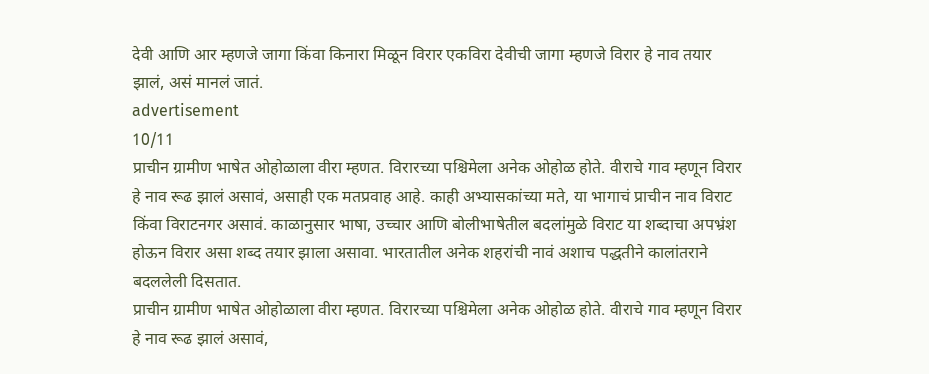देवी आणि आर म्हणजे जागा किंवा किनारा मिळून विरार एकविरा देवीची जागा म्हणजे विरार हे नाव तयार झालं, असं मानलं जातं.
advertisement
10/11
प्राचीन ग्रामीण भाषेत ओहोळाला वीरा म्हणत. विरारच्या पश्चिमेला अनेक ओहोळ होते. वीराचे गाव म्हणून विरार हे नाव रूढ झालं असावं, असाही एक मतप्रवाह आहे. काही अभ्यासकांच्या मते, या भागाचं प्राचीन नाव विराट किंवा विराटनगर असावं. काळानुसार भाषा, उच्चार आणि बोलीभाषेतील बदलांमुळे विराट या शब्दाचा अपभ्रंश होऊन विरार असा शब्द तयार झाला असावा. भारतातील अनेक शहरांची नावं अशाच पद्धतीने कालांतराने बदललेली दिसतात.
प्राचीन ग्रामीण भाषेत ओहोळाला वीरा म्हणत. विरारच्या पश्चिमेला अनेक ओहोळ होते. वीराचे गाव म्हणून विरार हे नाव रूढ झालं असावं,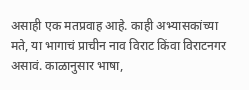असाही एक मतप्रवाह आहे. काही अभ्यासकांच्या मते, या भागाचं प्राचीन नाव विराट किंवा विराटनगर असावं. काळानुसार भाषा,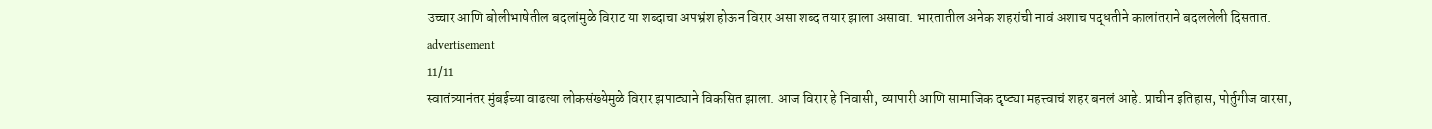उच्चार आणि बोलीभाषेतील बदलांमुळे विराट या शब्दाचा अपभ्रंश होऊन विरार असा शब्द तयार झाला असावा. भारतातील अनेक शहरांची नावं अशाच पद्धतीने कालांतराने बदललेली दिसतात.
advertisement
11/11
स्वातंत्र्यानंतर मुंबईच्या वाढत्या लोकसंख्येमुळे विरार झपाट्याने विकसित झाला. आज विरार हे निवासी, व्यापारी आणि सामाजिक दृष्ट्या महत्त्वाचं शहर बनलं आहे. प्राचीन इतिहास, पोर्तुगीज वारसा,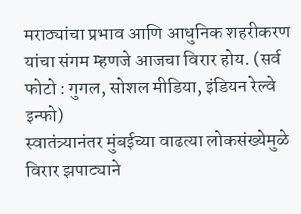मराठ्यांचा प्रभाव आणि आधुनिक शहरीकरण यांचा संगम म्हणजे आजचा विरार होय. (सर्व फोटो : गुगल, सोशल मीडिया, इंडियन रेल्वे इन्फो)
स्वातंत्र्यानंतर मुंबईच्या वाढत्या लोकसंख्येमुळे विरार झपाट्याने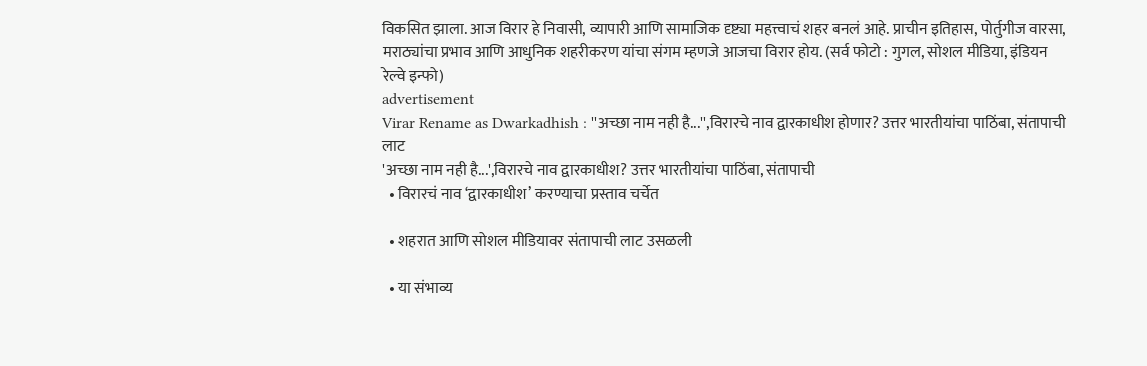विकसित झाला. आज विरार हे निवासी, व्यापारी आणि सामाजिक दृष्ट्या महत्त्वाचं शहर बनलं आहे. प्राचीन इतिहास, पोर्तुगीज वारसा, मराठ्यांचा प्रभाव आणि आधुनिक शहरीकरण यांचा संगम म्हणजे आजचा विरार होय. (सर्व फोटो : गुगल, सोशल मीडिया, इंडियन रेल्वे इन्फो)
advertisement
Virar Rename as Dwarkadhish : ''अच्छा नाम नही है...'',विरारचे नाव द्वारकाधीश होणार? उत्तर भारतीयांचा पाठिंबा, संतापाची लाट
'अच्छा नाम नही है...',विरारचे नाव द्वारकाधीश? उत्तर भारतीयांचा पाठिंबा, संतापाची
  • विरारचं नाव ‘द्वारकाधीश’ करण्याचा प्रस्ताव चर्चेत

  • शहरात आणि सोशल मीडियावर संतापाची लाट उसळली

  • या संभाव्य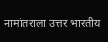नामांतराला उत्तर भारतीय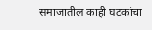समाजातील काही घटकांचा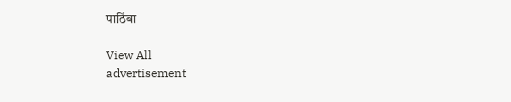पाठिंबा

View All
advertisement